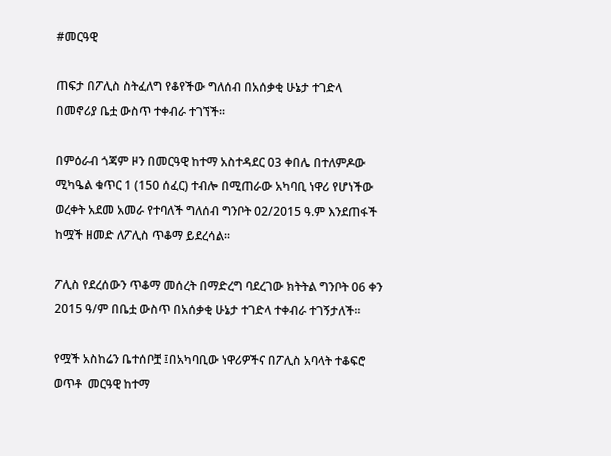#መርዓዊ

ጠፍታ በፖሊስ ስትፈለግ የቆየችው ግለሰብ በአሰቃቂ ሁኔታ ተገድላ በመኖሪያ ቤቷ ውስጥ ተቀብራ ተገኘች፡፡

በምዕራብ ጎጃም ዞን በመርዓዊ ከተማ አስተዳደር 03 ቀበሌ በተለምዶው ሚካዔል ቁጥር 1 (150 ሰፈር) ተብሎ በሚጠራው አካባቢ ነዋሪ የሆነችው ወረቀት አደመ አመራ የተባለች ግለሰብ ግንቦት 02/2015 ዓ.ም እንደጠፋች ከሟች ዘመድ ለፖሊስ ጥቆማ ይደረሳል፡፡

ፖሊስ የደረሰውን ጥቆማ መሰረት በማድረግ ባደረገው ክትትል ግንቦት 06 ቀን 2015 ዓ/ም በቤቷ ውስጥ በአሰቃቂ ሁኔታ ተገድላ ተቀብራ ተገኝታለች፡፡

የሟች አስከሬን ቤተሰቦቿ ፤በአካባቢው ነዋሪዎችና በፖሊስ አባላት ተቆፍሮ ወጥቶ  መርዓዊ ከተማ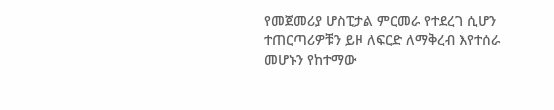የመጀመሪያ ሆስፒታል ምርመራ የተደረገ ሲሆን ተጠርጣሪዎቹን ይዞ ለፍርድ ለማቅረብ እየተሰራ መሆኑን የከተማው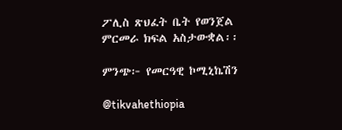ፖሊስ ጽህፈት ቤት የወንጀል ምርመራ ክፍል አስታውቋል፡፡

ምንጭ፦ የመርዓዊ ኮሚኒኬሽን

@tikvahethiopia